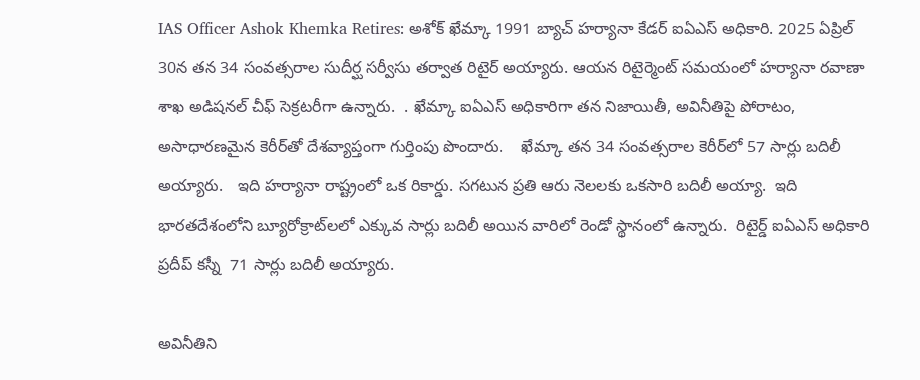IAS Officer Ashok Khemka Retires: అశోక్ ఖేమ్కా 1991 బ్యాచ్ హర్యానా కేడర్ ఐఏఎస్ అధికారి. 2025 ఏప్రిల్ 30న తన 34 సంవత్సరాల సుదీర్ఘ సర్వీసు తర్వాత రిటైర్ అయ్యారు. ఆయన రిటైర్మెంట్ సమయంలో హర్యానా రవాణా శాఖ అడిషనల్ చీఫ్ సెక్రటరీగా ఉన్నారు.  . ఖేమ్కా ఐఏఎస్ అధికారిగా తన నిజాయితీ, అవినీతిపై పోరాటం,   అసాధారణమైన కెరీర్‌తో దేశవ్యాప్తంగా గుర్తింపు పొందారు.    ఖేమ్కా తన 34 సంవత్సరాల కెరీర్‌లో 57 సార్లు బదిలీ అయ్యారు.   ఇది హర్యానా రాష్ట్రంలో ఒక రికార్డు. సగటున ప్రతి ఆరు నెలలకు ఒకసారి బదిలీ అయ్యా.  ఇది భారతదేశంలోని బ్యూరోక్రాట్‌లలో ఎక్కువ సార్లు బదిలీ అయిన వారిలో రెండో స్థానంలో ఉన్నారు.  రిటైర్డ్ ఐఏఎస్ అధికారి ప్రదీప్ కస్నీ  71 సార్లు బదిలీ అయ్యారు.

అవినీతిని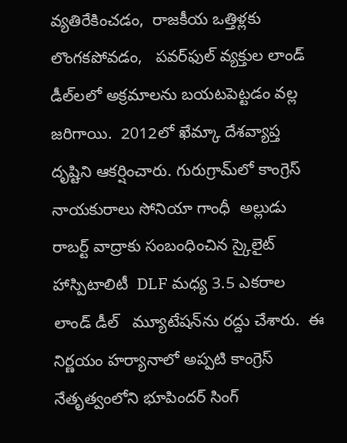వ్యతిరేకించడం,  రాజకీయ ఒత్తిళ్లకు లొంగకపోవడం,   పవర్‌ఫుల్ వ్యక్తుల లాండ్ డీల్‌లలో అక్రమాలను బయటపెట్టడం వల్ల జరిగాయి.  2012లో ఖేమ్కా దేశవ్యాప్త దృష్టిని ఆకర్షించారు. గురుగ్రామ్‌లో కాంగ్రెస్ నాయకురాలు సోనియా గాంధీ  అల్లుడు రాబర్ట్ వాద్రాకు సంబంధించిన స్కైలైట్ హాస్పిటాలిటీ  DLF మధ్య 3.5 ఎకరాల లాండ్ డీల్   మ్యూటేషన్‌ను రద్దు చేశారు.  ఈ నిర్ణయం హర్యానాలో అప్పటి కాంగ్రెస్ నేతృత్వంలోని భూపిందర్ సింగ్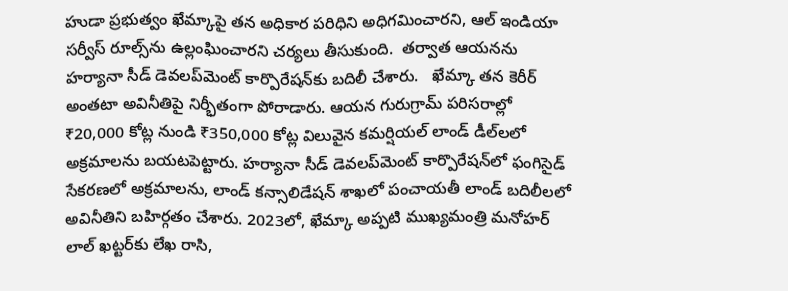హుడా ప్రభుత్వం ఖేమ్కాపై తన అధికార పరిధిని అధిగమించారని, ఆల్ ఇండియా సర్వీస్ రూల్స్‌ను ఉల్లంఘించారని చర్యలు తీసుకుంది.  తర్వాత ఆయనను హర్యానా సీడ్ డెవలప్‌మెంట్ కార్పొరేషన్‌కు బదిలీ చేశారు.   ఖేమ్కా తన కెరీర్ అంతటా అవినీతిపై నిర్భీతంగా పోరాడారు. ఆయన గురుగ్రామ్ పరిసరాల్లో ₹20,000 కోట్ల నుండి ₹350,000 కోట్ల విలువైన కమర్షియల్ లాండ్ డీల్‌లలో అక్రమాలను బయటపెట్టారు. హర్యానా సీడ్ డెవలప్‌మెంట్ కార్పొరేషన్‌లో ఫంగిసైడ్ సేకరణలో అక్రమాలను, లాండ్ కన్సాలిడేషన్ శాఖలో పంచాయతీ లాండ్ బదిలీలలో అవినీతిని బహిర్గతం చేశారు. 2023లో, ఖేమ్కా అప్పటి ముఖ్యమంత్రి మనోహర్ లాల్ ఖట్టర్‌కు లేఖ రాసి,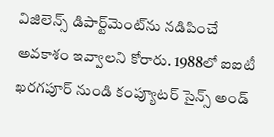విజిలెన్స్ డిపార్ట్‌మెంట్‌ను నడిపించే అవకాశం ఇవ్వాలని కోరారు. 1988లో ఐఐటీ ఖరగపూర్ నుండి కంప్యూటర్ సైన్స్ అండ్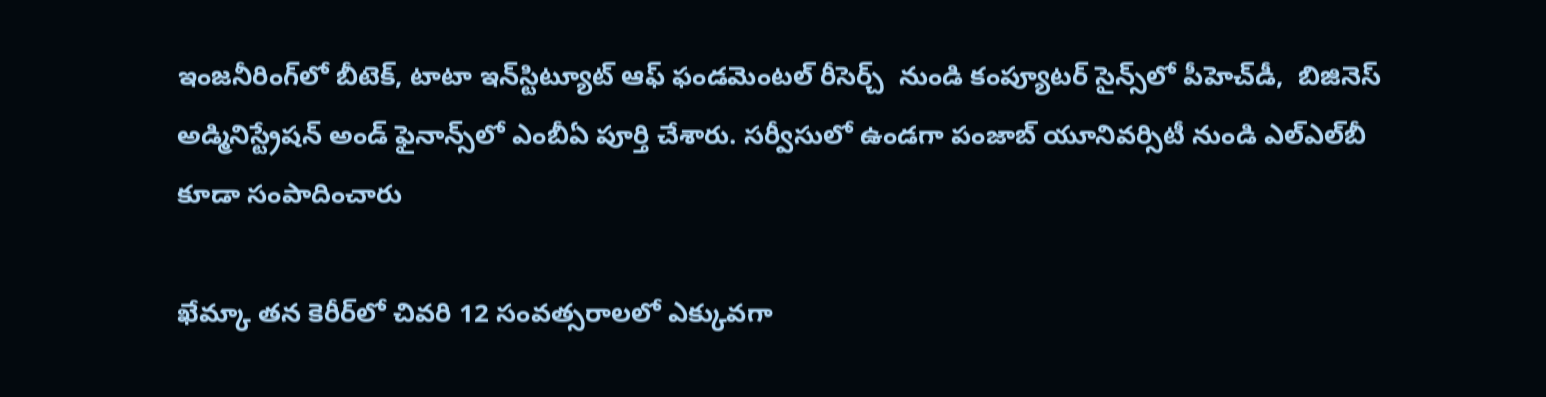ఇంజనీరింగ్‌లో బీటెక్, టాటా ఇన్‌స్టిట్యూట్ ఆఫ్ ఫండమెంటల్ రీసెర్చ్  నుండి కంప్యూటర్ సైన్స్‌లో పీహెచ్‌డీ,  బిజినెస్ అడ్మినిస్ట్రేషన్ అండ్ ఫైనాన్స్‌లో ఎంబీఏ పూర్తి చేశారు. సర్వీసులో ఉండగా పంజాబ్ యూనివర్సిటీ నుండి ఎల్‌ఎల్‌బీ కూడా సంపాదించారు

ఖేమ్కా తన కెరీర్‌లో చివరి 12 సంవత్సరాలలో ఎక్కువగా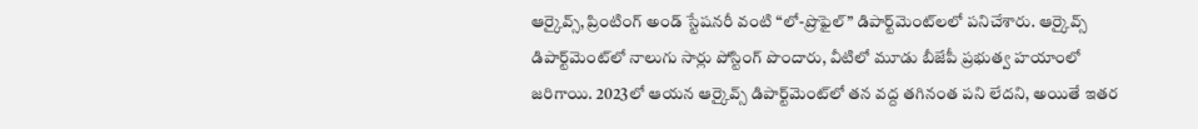ఆర్కైవ్స్, ప్రింటింగ్ అండ్ స్టేషనరీ వంటి “లో-ప్రొఫైల్” డిపార్ట్‌మెంట్‌లలో పనిచేశారు. ఆర్కైవ్స్ డిపార్ట్‌మెంట్‌లో నాలుగు సార్లు పోస్టింగ్ పొందారు, వీటిలో మూడు బీజేపీ ప్రభుత్వ హయాంలో జరిగాయి. 2023లో ఆయన ఆర్కైవ్స్ డిపార్ట్‌మెంట్‌లో తన వద్ద తగినంత పని లేదని, అయితే ఇతర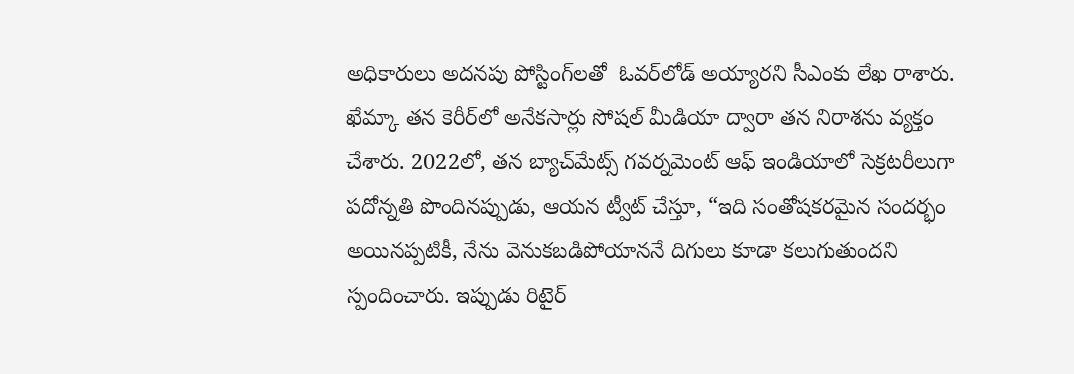అధికారులు అదనపు పోస్టింగ్‌లతో  ఓవర్‌లోడ్ అయ్యారని సీఎంకు లేఖ రాశారు.  ఖేమ్కా తన కెరీర్‌లో అనేకసార్లు సోషల్ మీడియా ద్వారా తన నిరాశను వ్యక్తం చేశారు. 2022లో, తన బ్యాచ్‌మేట్స్ గవర్నమెంట్ ఆఫ్ ఇండియాలో సెక్రటరీలుగా పదోన్నతి పొందినప్పుడు, ఆయన ట్వీట్ చేస్తూ, “ఇది సంతోషకరమైన సందర్భం అయినప్పటికీ, నేను వెనుకబడిపోయాననే దిగులు కూడా కలుగుతుందని స్పందించారు. ఇప్పుడు రిటైర్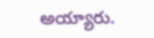అయ్యారు.